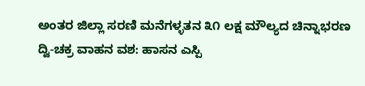ಅಂತರ ಜಿಲ್ಲಾ ಸರಣಿ ಮನೆಗಳ್ಳತನ ೩೧ ಲಕ್ಷ ಮೌಲ್ಯದ ಚಿನ್ನಾಭರಣ ದ್ವಿ-ಚಕ್ರ ವಾಹನ ವಶ: ಹಾಸನ ಎಸ್ಪಿ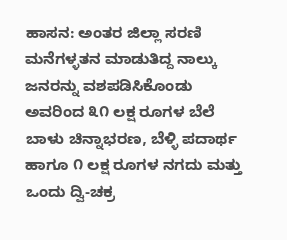ಹಾಸನ: ಅಂತರ ಜಿಲ್ಲಾ ಸರಣಿ ಮನೆಗಳ್ಳತನ ಮಾಡುತಿದ್ದ ನಾಲ್ಕು ಜನರನ್ನು ವಶಪಡಿಸಿಕೊಂಡು ಅವರಿಂದ ೩೧ ಲಕ್ಷ ರೂಗಳ ಬೆಲೆ ಬಾಳು ಚಿನ್ನಾಭರಣ, ಬೆಳ್ಳಿ ಪದಾರ್ಥ ಹಾಗೂ ೧ ಲಕ್ಷ ರೂಗಳ ನಗದು ಮತ್ತು ಒಂದು ದ್ವಿ-ಚಕ್ರ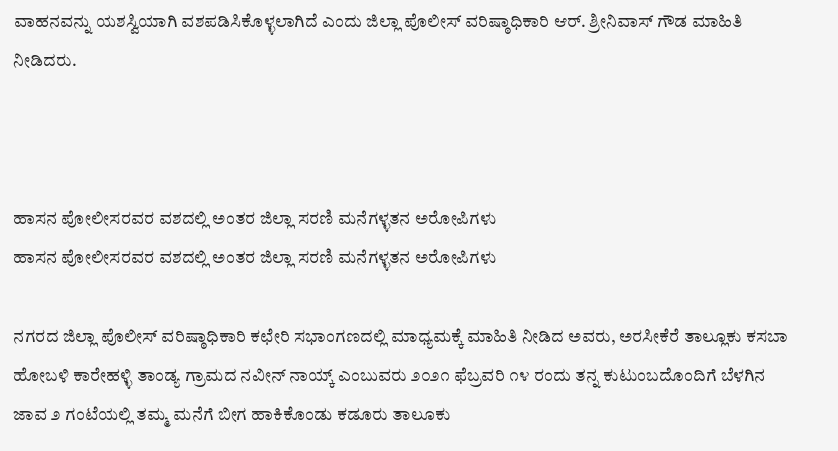ವಾಹನವನ್ನು ಯಶಸ್ವಿಯಾಗಿ ವಶಪಡಿಸಿಕೊಳ್ಳಲಾಗಿದೆ ಎಂದು ಜಿಲ್ಲಾ ಪೊಲೀಸ್ ವರಿಷ್ಠಾಧಿಕಾರಿ ಆರ್. ಶ್ರೀನಿವಾಸ್ ಗೌಡ ಮಾಹಿತಿ ನೀಡಿದರು.



ಹಾಸನ ಪೋಲೀಸರವರ ವಶದಲ್ಲಿ ಅಂತರ ಜಿಲ್ಲಾ ಸರಣಿ ಮನೆಗಳ್ಳತನ ಅರೋಪಿಗಳು
ಹಾಸನ ಪೋಲೀಸರವರ ವಶದಲ್ಲಿ ಅಂತರ ಜಿಲ್ಲಾ ಸರಣಿ ಮನೆಗಳ್ಳತನ ಅರೋಪಿಗಳು

ನಗರದ ಜಿಲ್ಲಾ ಪೊಲೀಸ್ ವರಿಷ್ಠಾಧಿಕಾರಿ ಕಛೇರಿ ಸಭಾಂಗಣದಲ್ಲಿ ಮಾಧ್ಯಮಕ್ಕೆ ಮಾಹಿತಿ ನೀಡಿದ ಅವರು, ಅರಸೀಕೆರೆ ತಾಲ್ಲೂಕು ಕಸಬಾ ಹೋಬಳಿ ಕಾರೇಹಳ್ಳಿ ತಾಂಡ್ಯ ಗ್ರಾಮದ ನವೀನ್ ನಾಯ್ಕ್ ಎಂಬುವರು ೨೦೨೧ ಫೆಬ್ರವರಿ ೧೪ ರಂದು ತನ್ನ ಕುಟುಂಬದೊಂದಿಗೆ ಬೆಳಗಿನ ಜಾವ ೨ ಗಂಟೆಯಲ್ಲಿ ತಮ್ಮ ಮನೆಗೆ ಬೀಗ ಹಾಕಿಕೊಂಡು ಕಡೂರು ತಾಲೂಕು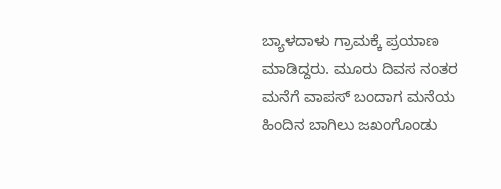ಬ್ಯಾಳದಾಳು ಗ್ರಾಮಕ್ಕೆ ಪ್ರಯಾಣ ಮಾಡಿದ್ದರು. ಮೂರು ದಿವಸ ನಂತರ ಮನೆಗೆ ವಾಪಸ್ ಬಂದಾಗ ಮನೆಯ ಹಿಂದಿನ ಬಾಗಿಲು ಜಖಂಗೊಂಡು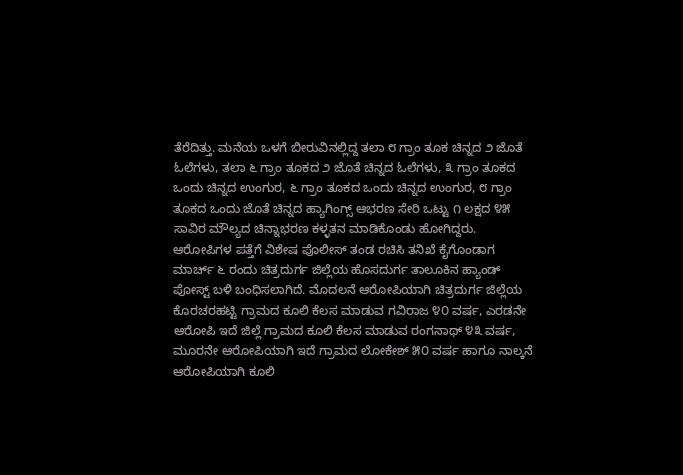ತೆರೆದಿತ್ತು. ಮನೆಯ ಒಳಗೆ ಬೀರುವಿನಲ್ಲಿದ್ದ ತಲಾ ೮ ಗ್ರಾಂ ತೂಕ ಚಿನ್ನದ ೨ ಜೊತೆ ಓಲೆಗಳು, ತಲಾ ೬ ಗ್ರಾಂ ತೂಕದ ೨ ಜೊತೆ ಚಿನ್ನದ ಓಲೆಗಳು, ೩ ಗ್ರಾಂ ತೂಕದ ಒಂದು ಚಿನ್ನದ ಉಂಗುರ, ೬ ಗ್ರಾಂ ತೂಕದ ಒಂದು ಚಿನ್ನದ ಉಂಗುರ, ೮ ಗ್ರಾಂ ತೂಕದ ಒಂದು ಜೊತೆ ಚಿನ್ನದ ಹ್ಯಾಗಿಂಗ್ಸ್ ಆಭರಣ ಸೇರಿ ಒಟ್ಟು ೧ ಲಕ್ಷದ ೪೫ ಸಾವಿರ ಮೌಲ್ಯದ ಚಿನ್ನಾಭರಣ ಕಳ್ಳತನ ಮಾಡಿಕೊಂಡು ಹೋಗಿದ್ದರು. ಆರೋಪಿಗಳ ಪತ್ತೆಗೆ ವಿಶೇಷ ಪೊಲೀಸ್ ತಂಡ ರಚಿಸಿ ತನಿಖೆ ಕೈಗೊಂಡಾಗ ಮಾರ್ಚ್ ೬ ರಂದು ಚಿತ್ರದುರ್ಗ ಜಿಲ್ಲೆಯ ಹೊಸದುರ್ಗ ತಾಲೂಕಿನ ಹ್ಯಾಂಡ್ ಪೋಸ್ಟ್ ಬಳಿ ಬಂಧಿಸಲಾಗಿದೆ. ಮೊದಲನೆ ಆರೋಪಿಯಾಗಿ ಚಿತ್ರದುರ್ಗ ಜಿಲ್ಲೆಯ ಕೊರಚರಹಟ್ಟಿ ಗ್ರಾಮದ ಕೂಲಿ ಕೆಲಸ ಮಾಡುವ ಗವಿರಾಜ ೪೦ ವರ್ಷ, ಎರಡನೇ ಆರೋಪಿ ಇದೆ ಜಿಲ್ಲೆ ಗ್ರಾಮದ ಕೂಲಿ ಕೆಲಸ ಮಾಡುವ ರಂಗನಾಥ್ ೪೩ ವರ್ಷ, ಮೂರನೇ ಆರೋಪಿಯಾಗಿ ಇದೆ ಗ್ರಾಮದ ಲೋಕೇಶ್ ೫೦ ವರ್ಷ ಹಾಗೂ ನಾಲ್ಕನೆ ಆರೋಪಿಯಾಗಿ ಕೂಲಿ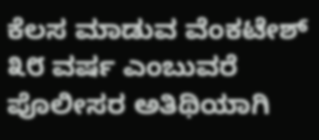ಕೆಲಸ ಮಾಡುವ ವೆಂಕಟೇಶ್ ೩೮ ವರ್ಷ ಎಂಬುವರೆ ಪೊಲೀಸರ ಅತಿಥಿಯಾಗಿ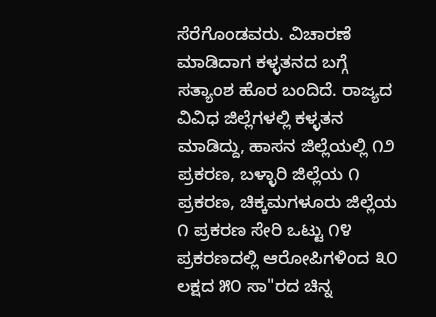ಸೆರೆಗೊಂಡವರು. ವಿಚಾರಣೆ ಮಾಡಿದಾಗ ಕಳ್ಳತನದ ಬಗ್ಗೆ ಸತ್ಯಾಂಶ ಹೊರ ಬಂದಿದೆ. ರಾಜ್ಯದ ವಿವಿಧ ಜಿಲ್ಲೆಗಳಲ್ಲಿ ಕಳ್ಳತನ ಮಾಡಿದ್ದು, ಹಾಸನ ಜಿಲ್ಲೆಯಲ್ಲಿ ೧೨ ಪ್ರಕರಣ, ಬಳ್ಳಾರಿ ಜಿಲ್ಲೆಯ ೧ ಪ್ರಕರಣ, ಚಿಕ್ಕಮಗಳೂರು ಜಿಲ್ಲೆಯ ೧ ಪ್ರಕರಣ ಸೇರಿ ಒಟ್ಟು ೧೪ ಪ್ರಕರಣದಲ್ಲಿ ಆರೋಪಿಗಳಿಂದ ೩೦ ಲಕ್ಷದ ೫೦ ಸಾ"ರದ ಚಿನ್ನ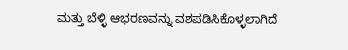ಮತ್ತು ಬೆಳ್ಳಿ ಆಭರಣವನ್ನು ವಶಪಡಿಸಿಕೊಳ್ಳಲಾಗಿದೆ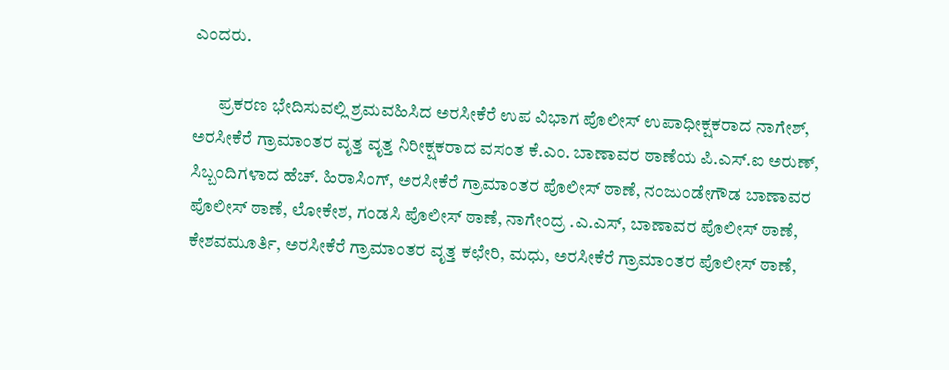ಎಂದರು.

       ಪ್ರಕರಣ ಭೇದಿಸುವಲ್ಲಿ ಶ್ರಮವಹಿಸಿದ ಅರಸೀಕೆರೆ ಉಪ ವಿಭಾಗ ಪೊಲೀಸ್ ಉಪಾಧೀಕ್ಷಕರಾದ ನಾಗೇಶ್, ಅರಸೀಕೆರೆ ಗ್ರಾಮಾಂತರ ವೃತ್ತ ವೃತ್ತ ನಿರೀಕ್ಷಕರಾದ ವಸಂತ ಕೆ.ಎಂ. ಬಾಣಾವರ ಠಾಣೆಯ ಪಿ.ಎಸ್.ಐ ಅರುಣ್, ಸಿಬ್ಬಂದಿಗಳಾದ ಹೆಚ್. ಹಿರಾಸಿಂಗ್, ಅರಸೀಕೆರೆ ಗ್ರಾಮಾಂತರ ಪೊಲೀಸ್ ಠಾಣೆ, ನಂಜುಂಡೇಗೌಡ ಬಾಣಾವರ ಪೊಲೀಸ್ ಠಾಣೆ, ಲೋಕೇಶ, ಗಂಡಸಿ ಪೊಲೀಸ್ ಠಾಣೆ, ನಾಗೇಂದ್ರ .ಎ.ಎಸ್, ಬಾಣಾವರ ಪೊಲೀಸ್ ಠಾಣೆ, ಕೇಶವಮೂರ್ತಿ, ಅರಸೀಕೆರೆ ಗ್ರಾಮಾಂತರ ವೃತ್ತ ಕಛೇರಿ, ಮಧು, ಅರಸೀಕೆರೆ ಗ್ರಾಮಾಂತರ ಪೊಲೀಸ್ ಠಾಣೆ,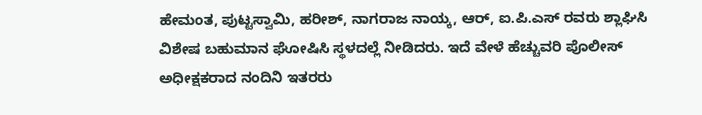ಹೇಮಂತ, ಪುಟ್ಟಸ್ವಾಮಿ, ಹರೀಶ್, ನಾಗರಾಜ ನಾಯ್ಕ, ಆರ್, ಐ.ಪಿ.ಎಸ್ ರವರು ಶ್ಲಾಘಿಸಿ ವಿಶೇಷ ಬಹುಮಾನ ಘೋಷಿಸಿ ಸ್ಥಳದಲ್ಲೆ ನೀಡಿದರು. ಇದೆ ವೇಳೆ ಹೆಚ್ಚುವರಿ ಪೊಲೀಸ್ ಅಧೀಕ್ಷಕರಾದ ನಂದಿನಿ ಇತರರು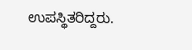ಉಪಸ್ಥಿತರಿದ್ದರು.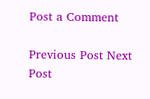Post a Comment

Previous Post Next Post